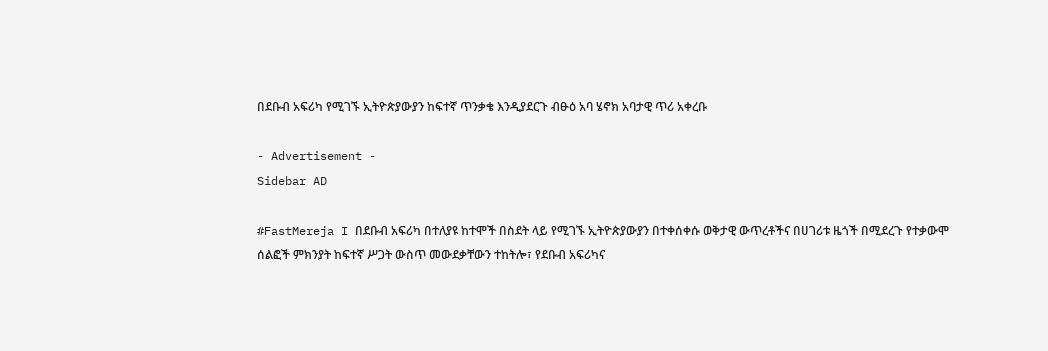በደቡብ አፍሪካ የሚገኙ ኢትዮጵያውያን ከፍተኛ ጥንቃቄ እንዲያደርጉ ብፁዕ አባ ሄኖክ አባታዊ ጥሪ አቀረቡ

- Advertisement -
Sidebar AD

#FastMereja I በደቡብ አፍሪካ በተለያዩ ከተሞች በስደት ላይ የሚገኙ ኢትዮጵያውያን በተቀሰቀሱ ወቅታዊ ውጥረቶችና በሀገሪቱ ዜጎች በሚደረጉ የተቃውሞ ሰልፎች ምክንያት ከፍተኛ ሥጋት ውስጥ መውደቃቸውን ተከትሎ፣ የደቡብ አፍሪካና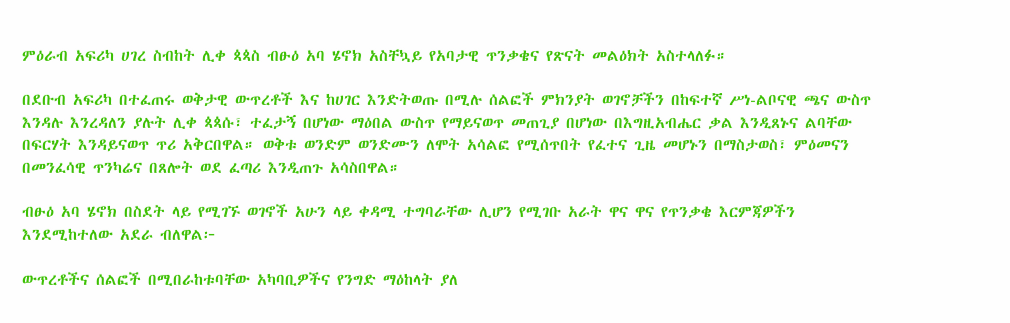ምዕራብ አፍሪካ ሀገረ ስብከት ሊቀ ጳጳስ ብፁዕ አባ ሄኖክ አስቸኳይ የአባታዊ ጥንቃቄና የጽናት መልዕክት አስተላለፉ።

በደቡብ አፍሪካ በተፈጠሩ ወቅታዊ ውጥረቶች እና ከሀገር እንድትወጡ በሚሉ ሰልፎች ምክንያት ወገኖቻችን በከፍተኛ ሥነ-ልቦናዊ ጫና ውስጥ እንዳሉ እንረዳለን ያሉት ሊቀ ጳጳሱ፣ ተፈታኝ በሆነው ማዕበል ውስጥ የማይናወጥ መጠጊያ በሆነው በእግዚአብሔር ቃል እንዲጸኑና ልባቸው በፍርሃት እንዳይናወጥ ጥሪ አቅርበዋል። ወቅቱ ወንድም ወንድሙን ለሞት አሳልፎ የሚሰጥበት የፈተና ጊዜ መሆኑን በማስታወስ፣ ምዕመናን በመንፈሳዊ ጥንካሬና በጸሎት ወደ ፈጣሪ እንዲጠጉ አሳስበዋል።

ብፁዕ አባ ሄኖክ በስደት ላይ የሚገኙ ወገኖች አሁን ላይ ቀዳሚ ተግባራቸው ሊሆን የሚገቡ አራት ዋና ዋና የጥንቃቄ እርምጃዎችን እንደሚከተለው አደራ ብለዋል፦

ውጥረቶችና ሰልፎች በሚበራከቱባቸው አካባቢዎችና የንግድ ማዕከላት ያለ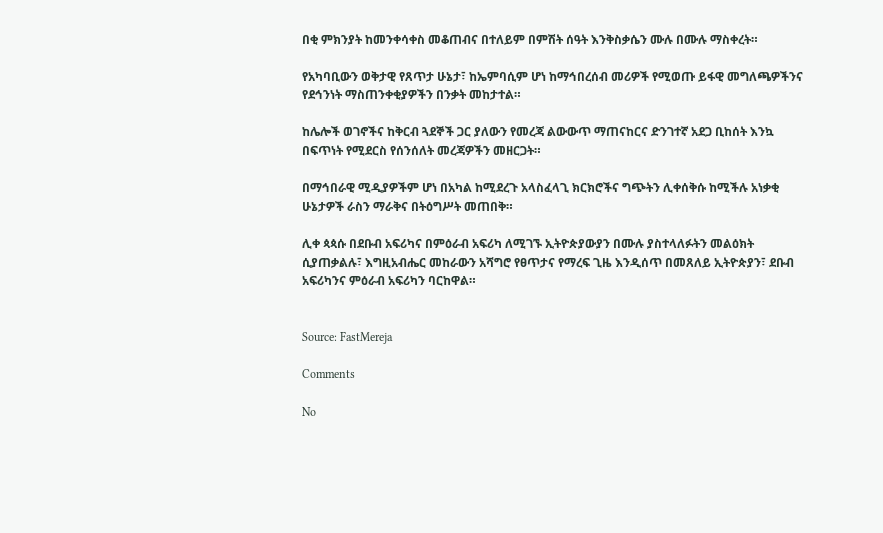በቂ ምክንያት ከመንቀሳቀስ መቆጠብና በተለይም በምሽት ሰዓት እንቅስቃሴን ሙሉ በሙሉ ማስቀረት።

የአካባቢውን ወቅታዊ የጸጥታ ሁኔታ፣ ከኤምባሲም ሆነ ከማኅበረሰብ መሪዎች የሚወጡ ይፋዊ መግለጫዎችንና የደኅንነት ማስጠንቀቂያዎችን በንቃት መከታተል።

ከሌሎች ወገኖችና ከቅርብ ጓደኞች ጋር ያለውን የመረጃ ልውውጥ ማጠናከርና ድንገተኛ አደጋ ቢከሰት እንኳ በፍጥነት የሚደርስ የሰንሰለት መረጃዎችን መዘርጋት።

በማኅበራዊ ሚዲያዎችም ሆነ በአካል ከሚደረጉ አላስፈላጊ ክርክሮችና ግጭትን ሊቀሰቅሱ ከሚችሉ አነቃቂ ሁኔታዎች ራስን ማራቅና በትዕግሥት መጠበቅ።

ሊቀ ጳጳሱ በደቡብ አፍሪካና በምዕራብ አፍሪካ ለሚገኙ ኢትዮጵያውያን በሙሉ ያስተላለፉትን መልዕክት ሲያጠቃልሉ፣ እግዚአብሔር መከራውን አሻግሮ የፀጥታና የማረፍ ጊዜ እንዲሰጥ በመጸለይ ኢትዮጵያን፣ ደቡብ አፍሪካንና ምዕራብ አፍሪካን ባርከዋል።


Source: FastMereja

Comments

No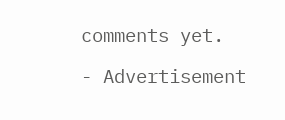comments yet.

- Advertisement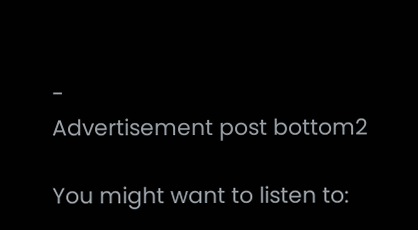-
Advertisement post bottom2

You might want to listen to: